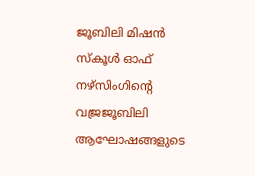ജൂബിലി മിഷൻ സ്കൂൾ ഓഫ് നഴ്സിംഗിന്റെ വജ്രജൂബിലി ആഘോഷങ്ങളുടെ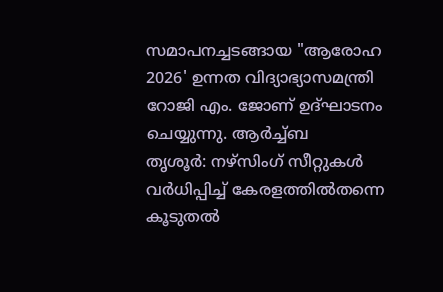സമാപനച്ചടങ്ങായ "ആരോഹ 2026' ഉന്നത വിദ്യാഭ്യാസമന്ത്രി റോജി എം. ജോണ് ഉദ്ഘാടനം ചെയ്യുന്നു. ആർച്ച്ബ
തൃശൂർ: നഴ്സിംഗ് സീറ്റുകൾ വർധിപ്പിച്ച് കേരളത്തിൽതന്നെ കൂടുതൽ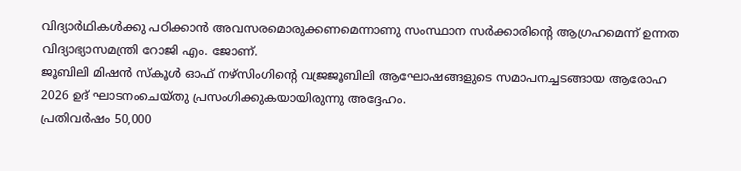വിദ്യാർഥികൾക്കു പഠിക്കാൻ അവസരമൊരുക്കണമെന്നാണു സംസ്ഥാന സർക്കാരിന്റെ ആഗ്രഹമെന്ന് ഉന്നത വിദ്യാഭ്യാസമന്ത്രി റോജി എം. ജോണ്.
ജൂബിലി മിഷൻ സ്കൂൾ ഓഫ് നഴ്സിംഗിന്റെ വജ്രജൂബിലി ആഘോഷങ്ങളുടെ സമാപനച്ചടങ്ങായ ആരോഹ 2026 ഉദ് ഘാടനംചെയ്തു പ്രസംഗിക്കുകയായിരുന്നു അദ്ദേഹം.
പ്രതിവർഷം 50,000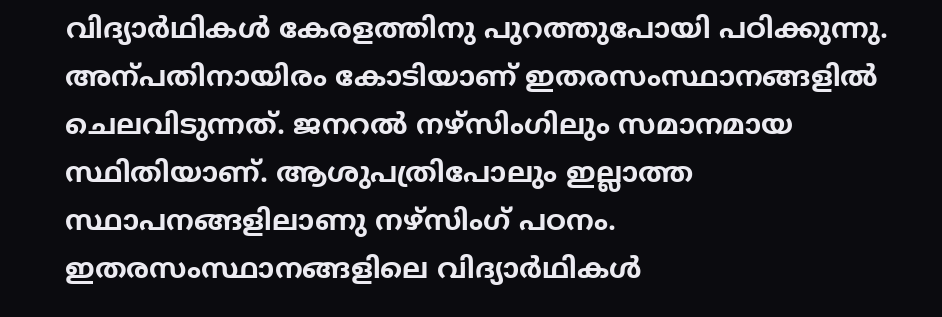വിദ്യാർഥികൾ കേരളത്തിനു പുറത്തുപോയി പഠിക്കുന്നു. അന്പതിനായിരം കോടിയാണ് ഇതരസംസ്ഥാനങ്ങളിൽ ചെലവിടുന്നത്. ജനറൽ നഴ്സിംഗിലും സമാനമായ സ്ഥിതിയാണ്. ആശുപത്രിപോലും ഇല്ലാത്ത സ്ഥാപനങ്ങളിലാണു നഴ്സിംഗ് പഠനം. ഇതരസംസ്ഥാനങ്ങളിലെ വിദ്യാർഥികൾ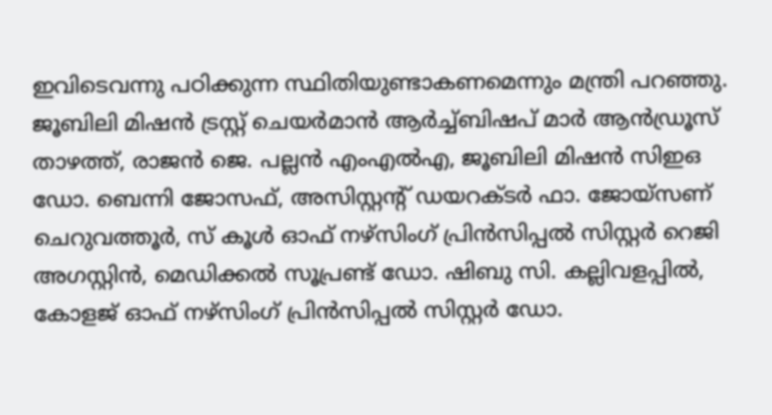ഇവിടെവന്നു പഠിക്കുന്ന സ്ഥിതിയുണ്ടാകണമെന്നും മന്ത്രി പറഞ്ഞു.
ജൂബിലി മിഷൻ ട്രസ്റ്റ് ചെയർമാൻ ആർച്ച്ബിഷപ് മാർ ആൻഡ്രൂസ് താഴത്ത്, രാജൻ ജെ. പല്ലൻ എംഎൽഎ, ജൂബിലി മിഷൻ സിഇഒ ഡോ. ബെന്നി ജോസഫ്, അസിസ്റ്റന്റ് ഡയറക്ടർ ഫാ. ജോയ്സണ് ചെറുവത്തൂർ, സ് കൂൾ ഓഫ് നഴ്സിംഗ് പ്രിൻസിപ്പൽ സിസ്റ്റർ റെജി അഗസ്റ്റിൻ, മെഡിക്കൽ സൂപ്രണ്ട് ഡോ. ഷിബു സി. കല്ലിവളപ്പിൽ, കോളജ് ഓഫ് നഴ്സിംഗ് പ്രിൻസിപ്പൽ സിസ്റ്റർ ഡോ.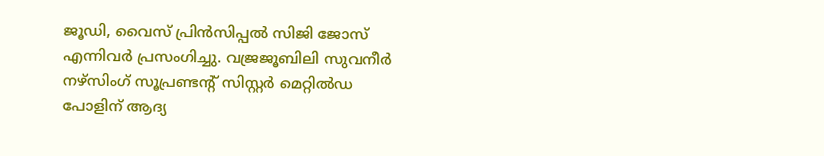ജൂഡി, വൈസ് പ്രിൻസിപ്പൽ സിജി ജോസ് എന്നിവർ പ്രസംഗിച്ചു. വജ്രജൂബിലി സുവനീർ നഴ്സിംഗ് സൂപ്രണ്ടന്റ് സിസ്റ്റർ മെറ്റിൽഡ പോളിന് ആദ്യ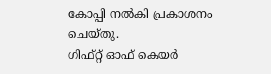കോപ്പി നൽകി പ്രകാശനം ചെയ്തു.
ഗിഫ്റ്റ് ഓഫ് കെയർ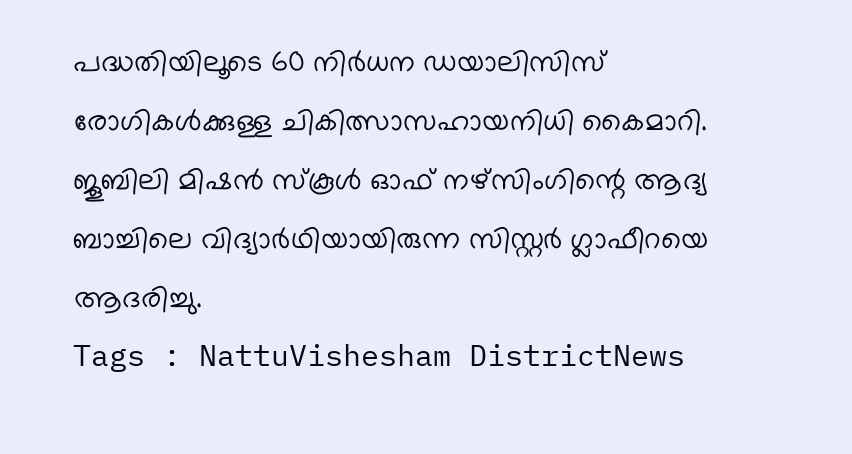പദ്ധതിയിലൂടെ 60 നിർധന ഡയാലിസിസ് രോഗികൾക്കുള്ള ചികിത്സാസഹായനിധി കൈമാറി. ജൂബിലി മിഷൻ സ്കൂൾ ഓഫ് നഴ്സിംഗിന്റെ ആദ്യ ബാച്ചിലെ വിദ്യാർഥിയായിരുന്ന സിസ്റ്റർ ഗ്ലാഫീറയെ ആദരിച്ചു.
Tags : NattuVishesham DistrictNews